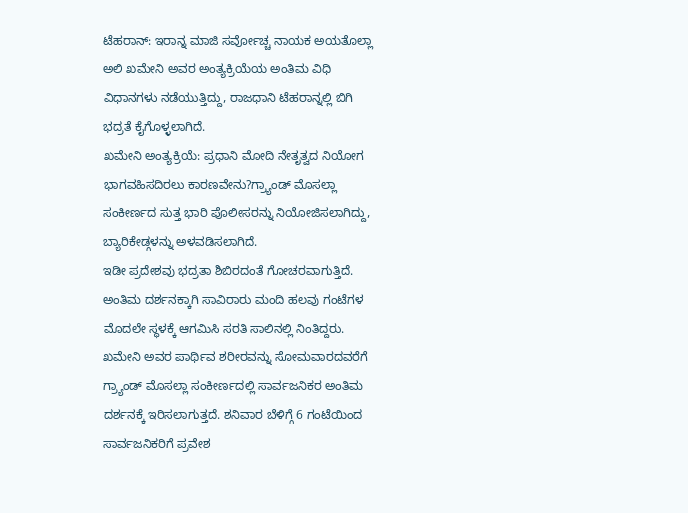ಟೆಹರಾನ್: ಇರಾನ್ನ ಮಾಜಿ ಸರ್ವೋಚ್ಚ ನಾಯಕ ಅಯತೊಲ್ಲಾ ಅಲಿ ಖಮೇನಿ ಅವರ ಅಂತ್ಯಕ್ರಿಯೆಯ ಅಂತಿಮ ವಿಧಿ ವಿಧಾನಗಳು ನಡೆಯುತ್ತಿದ್ದು, ರಾಜಧಾನಿ ಟೆಹರಾನ್ನಲ್ಲಿ ಬಿಗಿ ಭದ್ರತೆ ಕೈಗೊಳ್ಳಲಾಗಿದೆ.
ಖಮೇನಿ ಅಂತ್ಯಕ್ರಿಯೆ: ಪ್ರಧಾನಿ ಮೋದಿ ನೇತೃತ್ವದ ನಿಯೋಗ ಭಾಗವಹಿಸದಿರಲು ಕಾರಣವೇನು?ಗ್ರ್ಯಾಂಡ್ ಮೊಸಲ್ಲಾ ಸಂಕೀರ್ಣದ ಸುತ್ತ ಭಾರಿ ಪೊಲೀಸರನ್ನು ನಿಯೋಜಿಸಲಾಗಿದ್ದು, ಬ್ಯಾರಿಕೇಡ್ಗಳನ್ನು ಅಳವಡಿಸಲಾಗಿದೆ.
ಇಡೀ ಪ್ರದೇಶವು ಭದ್ರತಾ ಶಿಬಿರದಂತೆ ಗೋಚರವಾಗುತ್ತಿದೆ. ಅಂತಿಮ ದರ್ಶನಕ್ಕಾಗಿ ಸಾವಿರಾರು ಮಂದಿ ಹಲವು ಗಂಟೆಗಳ ಮೊದಲೇ ಸ್ಥಳಕ್ಕೆ ಆಗಮಿಸಿ ಸರತಿ ಸಾಲಿನಲ್ಲಿ ನಿಂತಿದ್ದರು.
ಖಮೇನಿ ಅವರ ಪಾರ್ಥಿವ ಶರೀರವನ್ನು ಸೋಮವಾರದವರೆಗೆ ಗ್ರ್ಯಾಂಡ್ ಮೊಸಲ್ಲಾ ಸಂಕೀರ್ಣದಲ್ಲಿ ಸಾರ್ವಜನಿಕರ ಅಂತಿಮ ದರ್ಶನಕ್ಕೆ ಇರಿಸಲಾಗುತ್ತದೆ. ಶನಿವಾರ ಬೆಳಿಗ್ಗೆ 6 ಗಂಟೆಯಿಂದ ಸಾರ್ವಜನಿಕರಿಗೆ ಪ್ರವೇಶ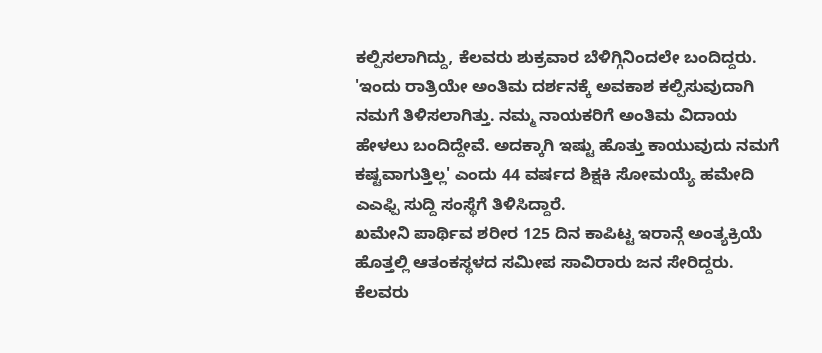ಕಲ್ಪಿಸಲಾಗಿದ್ದು, ಕೆಲವರು ಶುಕ್ರವಾರ ಬೆಳಿಗ್ಗಿನಿಂದಲೇ ಬಂದಿದ್ದರು.
'ಇಂದು ರಾತ್ರಿಯೇ ಅಂತಿಮ ದರ್ಶನಕ್ಕೆ ಅವಕಾಶ ಕಲ್ಪಿಸುವುದಾಗಿ ನಮಗೆ ತಿಳಿಸಲಾಗಿತ್ತು. ನಮ್ಮ ನಾಯಕರಿಗೆ ಅಂತಿಮ ವಿದಾಯ ಹೇಳಲು ಬಂದಿದ್ದೇವೆ. ಅದಕ್ಕಾಗಿ ಇಷ್ಟು ಹೊತ್ತು ಕಾಯುವುದು ನಮಗೆ ಕಷ್ಟವಾಗುತ್ತಿಲ್ಲ' ಎಂದು 44 ವರ್ಷದ ಶಿಕ್ಷಕಿ ಸೋಮಯ್ಯೆ ಹಮೇದಿ ಎಎಫ್ಪಿ ಸುದ್ದಿ ಸಂಸ್ಥೆಗೆ ತಿಳಿಸಿದ್ದಾರೆ.
ಖಮೇನಿ ಪಾರ್ಥಿವ ಶರೀರ 125 ದಿನ ಕಾಪಿಟ್ಟ ಇರಾನ್ಗೆ ಅಂತ್ಯಕ್ರಿಯೆ ಹೊತ್ತಲ್ಲಿ ಆತಂಕಸ್ಥಳದ ಸಮೀಪ ಸಾವಿರಾರು ಜನ ಸೇರಿದ್ದರು. ಕೆಲವರು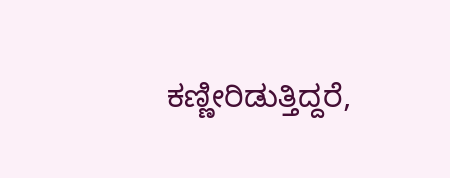ಕಣ್ಣೀರಿಡುತ್ತಿದ್ದರೆ,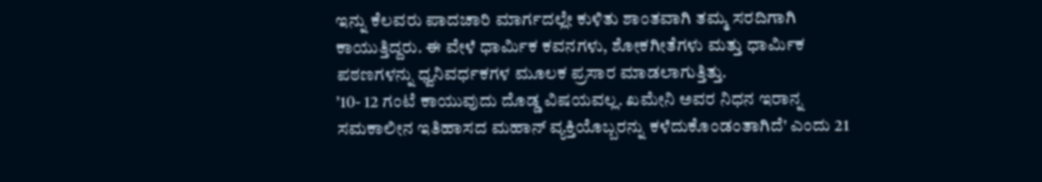ಇನ್ನು ಕೆಲವರು ಪಾದಚಾರಿ ಮಾರ್ಗದಲ್ಲೇ ಕುಳಿತು ಶಾಂತವಾಗಿ ತಮ್ಮ ಸರದಿಗಾಗಿ ಕಾಯುತ್ತಿದ್ದರು. ಈ ವೇಳೆ ಧಾರ್ಮಿಕ ಕವನಗಳು, ಶೋಕಗೀತೆಗಳು ಮತ್ತು ಧಾರ್ಮಿಕ ಪಠಣಗಳನ್ನು ಧ್ವನಿವರ್ಧಕಗಳ ಮೂಲಕ ಪ್ರಸಾರ ಮಾಡಲಾಗುತ್ತಿತ್ತು.
'10- 12 ಗಂಟೆ ಕಾಯುವುದು ದೊಡ್ಡ ವಿಷಯವಲ್ಲ. ಖಮೇನಿ ಅವರ ನಿಧನ ಇರಾನ್ನ ಸಮಕಾಲೀನ ಇತಿಹಾಸದ ಮಹಾನ್ ವ್ಯಕ್ತಿಯೊಬ್ಬರನ್ನು ಕಳೆದುಕೊಂಡಂತಾಗಿದೆ' ಎಂದು 21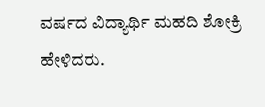ವರ್ಷದ ವಿದ್ಯಾರ್ಥಿ ಮಹದಿ ಶೋಕ್ರಿ ಹೇಳಿದರು.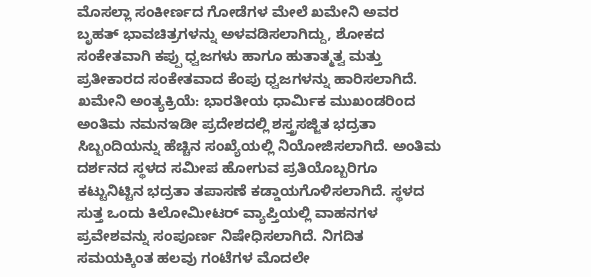ಮೊಸಲ್ಲಾ ಸಂಕೀರ್ಣದ ಗೋಡೆಗಳ ಮೇಲೆ ಖಮೇನಿ ಅವರ ಬೃಹತ್ ಭಾವಚಿತ್ರಗಳನ್ನು ಅಳವಡಿಸಲಾಗಿದ್ದು, ಶೋಕದ ಸಂಕೇತವಾಗಿ ಕಪ್ಪು ಧ್ವಜಗಳು ಹಾಗೂ ಹುತಾತ್ಮತ್ವ ಮತ್ತು ಪ್ರತೀಕಾರದ ಸಂಕೇತವಾದ ಕೆಂಪು ಧ್ವಜಗಳನ್ನು ಹಾರಿಸಲಾಗಿದೆ.
ಖಮೇನಿ ಅಂತ್ಯಕ್ರಿಯೆ: ಭಾರತೀಯ ಧಾರ್ಮಿಕ ಮುಖಂಡರಿಂದ ಅಂತಿಮ ನಮನಇಡೀ ಪ್ರದೇಶದಲ್ಲಿ ಶಸ್ತ್ರಸಜ್ಜಿತ ಭದ್ರತಾ ಸಿಬ್ಬಂದಿಯನ್ನು ಹೆಚ್ಚಿನ ಸಂಖ್ಯೆಯಲ್ಲಿ ನಿಯೋಜಿಸಲಾಗಿದೆ. ಅಂತಿಮ ದರ್ಶನದ ಸ್ಥಳದ ಸಮೀಪ ಹೋಗುವ ಪ್ರತಿಯೊಬ್ಬರಿಗೂ ಕಟ್ಟುನಿಟ್ಟಿನ ಭದ್ರತಾ ತಪಾಸಣೆ ಕಡ್ಡಾಯಗೊಳಿಸಲಾಗಿದೆ. ಸ್ಥಳದ ಸುತ್ತ ಒಂದು ಕಿಲೋಮೀಟರ್ ವ್ಯಾಪ್ತಿಯಲ್ಲಿ ವಾಹನಗಳ ಪ್ರವೇಶವನ್ನು ಸಂಪೂರ್ಣ ನಿಷೇಧಿಸಲಾಗಿದೆ. ನಿಗದಿತ ಸಮಯಕ್ಕಿಂತ ಹಲವು ಗಂಟೆಗಳ ಮೊದಲೇ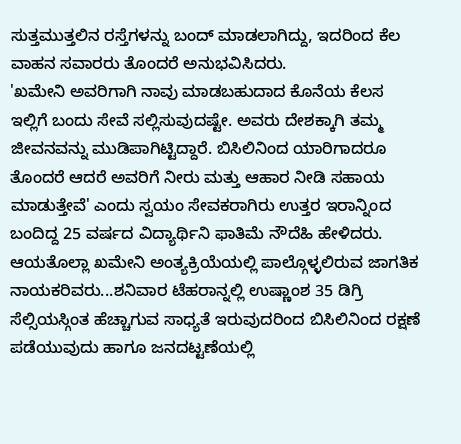ಸುತ್ತಮುತ್ತಲಿನ ರಸ್ತೆಗಳನ್ನು ಬಂದ್ ಮಾಡಲಾಗಿದ್ದು, ಇದರಿಂದ ಕೆಲ ವಾಹನ ಸವಾರರು ತೊಂದರೆ ಅನುಭವಿಸಿದರು.
'ಖಮೇನಿ ಅವರಿಗಾಗಿ ನಾವು ಮಾಡಬಹುದಾದ ಕೊನೆಯ ಕೆಲಸ ಇಲ್ಲಿಗೆ ಬಂದು ಸೇವೆ ಸಲ್ಲಿಸುವುದಷ್ಟೇ. ಅವರು ದೇಶಕ್ಕಾಗಿ ತಮ್ಮ ಜೀವನವನ್ನು ಮುಡಿಪಾಗಿಟ್ಟಿದ್ದಾರೆ. ಬಿಸಿಲಿನಿಂದ ಯಾರಿಗಾದರೂ ತೊಂದರೆ ಆದರೆ ಅವರಿಗೆ ನೀರು ಮತ್ತು ಆಹಾರ ನೀಡಿ ಸಹಾಯ ಮಾಡುತ್ತೇವೆ' ಎಂದು ಸ್ವಯಂ ಸೇವಕರಾಗಿರು ಉತ್ತರ ಇರಾನ್ನಿಂದ ಬಂದಿದ್ದ 25 ವರ್ಷದ ವಿದ್ಯಾರ್ಥಿನಿ ಫಾತಿಮೆ ನೌದೆಹಿ ಹೇಳಿದರು.
ಆಯತೊಲ್ಲಾ ಖಮೇನಿ ಅಂತ್ಯಕ್ರಿಯೆಯಲ್ಲಿ ಪಾಲ್ಗೊಳ್ಳಲಿರುವ ಜಾಗತಿಕ ನಾಯಕರಿವರು...ಶನಿವಾರ ಟೆಹರಾನ್ನಲ್ಲಿ ಉಷ್ಣಾಂಶ 35 ಡಿಗ್ರಿ ಸೆಲ್ಸಿಯಸ್ಗಿಂತ ಹೆಚ್ಚಾಗುವ ಸಾಧ್ಯತೆ ಇರುವುದರಿಂದ ಬಿಸಿಲಿನಿಂದ ರಕ್ಷಣೆ ಪಡೆಯುವುದು ಹಾಗೂ ಜನದಟ್ಟಣೆಯಲ್ಲಿ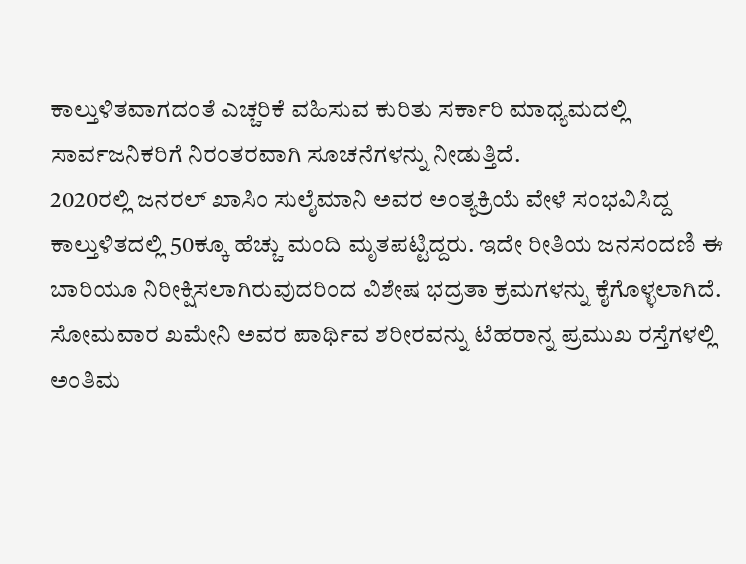ಕಾಲ್ತುಳಿತವಾಗದಂತೆ ಎಚ್ಚರಿಕೆ ವಹಿಸುವ ಕುರಿತು ಸರ್ಕಾರಿ ಮಾಧ್ಯಮದಲ್ಲಿ ಸಾರ್ವಜನಿಕರಿಗೆ ನಿರಂತರವಾಗಿ ಸೂಚನೆಗಳನ್ನು ನೀಡುತ್ತಿದೆ.
2020ರಲ್ಲಿ ಜನರಲ್ ಖಾಸಿಂ ಸುಲೈಮಾನಿ ಅವರ ಅಂತ್ಯಕ್ರಿಯೆ ವೇಳೆ ಸಂಭವಿಸಿದ್ದ ಕಾಲ್ತುಳಿತದಲ್ಲಿ 50ಕ್ಕೂ ಹೆಚ್ಚು ಮಂದಿ ಮೃತಪಟ್ಟಿದ್ದರು. ಇದೇ ರೀತಿಯ ಜನಸಂದಣಿ ಈ ಬಾರಿಯೂ ನಿರೀಕ್ಷಿಸಲಾಗಿರುವುದರಿಂದ ವಿಶೇಷ ಭದ್ರತಾ ಕ್ರಮಗಳನ್ನು ಕೈಗೊಳ್ಳಲಾಗಿದೆ.
ಸೋಮವಾರ ಖಮೇನಿ ಅವರ ಪಾರ್ಥಿವ ಶರೀರವನ್ನು ಟೆಹರಾನ್ನ ಪ್ರಮುಖ ರಸ್ತೆಗಳಲ್ಲಿ ಅಂತಿಮ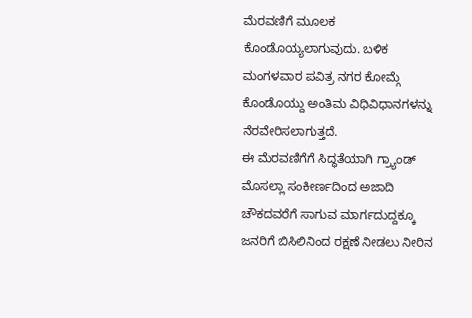ಮೆರವಣಿಗೆ ಮೂಲಕ ಕೊಂಡೊಯ್ಯಲಾಗುವುದು. ಬಳಿಕ ಮಂಗಳವಾರ ಪವಿತ್ರ ನಗರ ಕೋಮ್ಗೆ ಕೊಂಡೊಯ್ದು ಅಂತಿಮ ವಿಧಿವಿಧಾನಗಳನ್ನು ನೆರವೇರಿಸಲಾಗುತ್ತದೆ.
ಈ ಮೆರವಣಿಗೆಗೆ ಸಿದ್ಧತೆಯಾಗಿ ಗ್ರ್ಯಾಂಡ್ ಮೊಸಲ್ಲಾ ಸಂಕೀರ್ಣದಿಂದ ಅಜಾದಿ ಚೌಕದವರೆಗೆ ಸಾಗುವ ಮಾರ್ಗದುದ್ದಕ್ಕೂ ಜನರಿಗೆ ಬಿಸಿಲಿನಿಂದ ರಕ್ಷಣೆ ನೀಡಲು ನೀರಿನ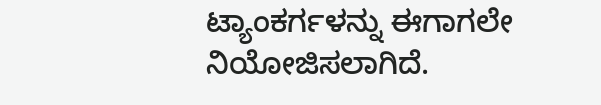ಟ್ಯಾಂಕರ್ಗಳನ್ನು ಈಗಾಗಲೇ ನಿಯೋಜಿಸಲಾಗಿದೆ.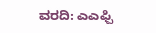ವರದಿ: ಎಎಫ್ಪಿ